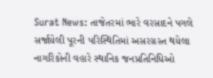Surat News: તાજેતરમાં ભારે વરસાદને પગલે સર્જાયેલી પૂરની પરિસ્થિતિમાં અસરગ્રસ્ત થયેલા નાગરિકોની વહારે સ્થાનિક જનપ્રતિનિધિઓ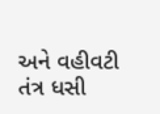અને વહીવટી તંત્ર ધસી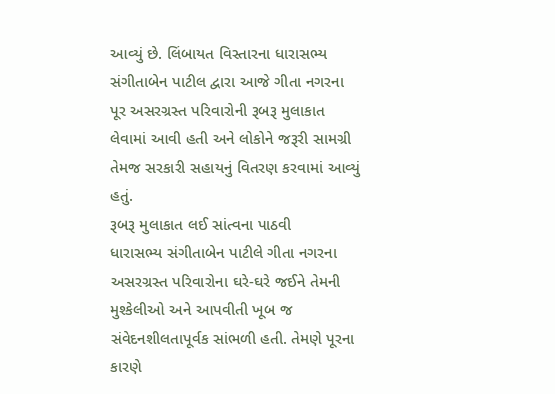આવ્યું છે. લિંબાયત વિસ્તારના ધારાસભ્ય સંગીતાબેન પાટીલ દ્વારા આજે ગીતા નગરના પૂર અસરગ્રસ્ત પરિવારોની રૂબરૂ મુલાકાત લેવામાં આવી હતી અને લોકોને જરૂરી સામગ્રી તેમજ સરકારી સહાયનું વિતરણ કરવામાં આવ્યું હતું.
રૂબરૂ મુલાકાત લઈ સાંત્વના પાઠવી
ધારાસભ્ય સંગીતાબેન પાટીલે ગીતા નગરના અસરગ્રસ્ત પરિવારોના ઘરે-ઘરે જઈને તેમની મુશ્કેલીઓ અને આપવીતી ખૂબ જ સંવેદનશીલતાપૂર્વક સાંભળી હતી. તેમણે પૂરના કારણે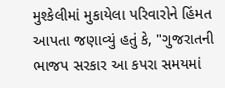મુશ્કેલીમાં મુકાયેલા પરિવારોને હિંમત આપતા જણાવ્યું હતું કે, "ગુજરાતની ભાજપ સરકાર આ કપરા સમયમાં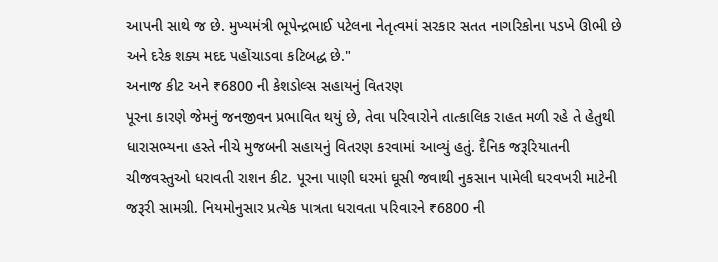આપની સાથે જ છે. મુખ્યમંત્રી ભૂપેન્દ્રભાઈ પટેલના નેતૃત્વમાં સરકાર સતત નાગરિકોના પડખે ઊભી છે અને દરેક શક્ય મદદ પહોંચાડવા કટિબદ્ધ છે."
અનાજ કીટ અને ₹6800 ની કેશડોલ્સ સહાયનું વિતરણ
પૂરના કારણે જેમનું જનજીવન પ્રભાવિત થયું છે, તેવા પરિવારોને તાત્કાલિક રાહત મળી રહે તે હેતુથી ધારાસભ્યના હસ્તે નીચે મુજબની સહાયનું વિતરણ કરવામાં આવ્યું હતું. દૈનિક જરૂરિયાતની ચીજવસ્તુઓ ધરાવતી રાશન કીટ. પૂરના પાણી ઘરમાં ઘૂસી જવાથી નુકસાન પામેલી ઘરવખરી માટેની જરૂરી સામગ્રી. નિયમોનુસાર પ્રત્યેક પાત્રતા ધરાવતા પરિવારને ₹6800 ની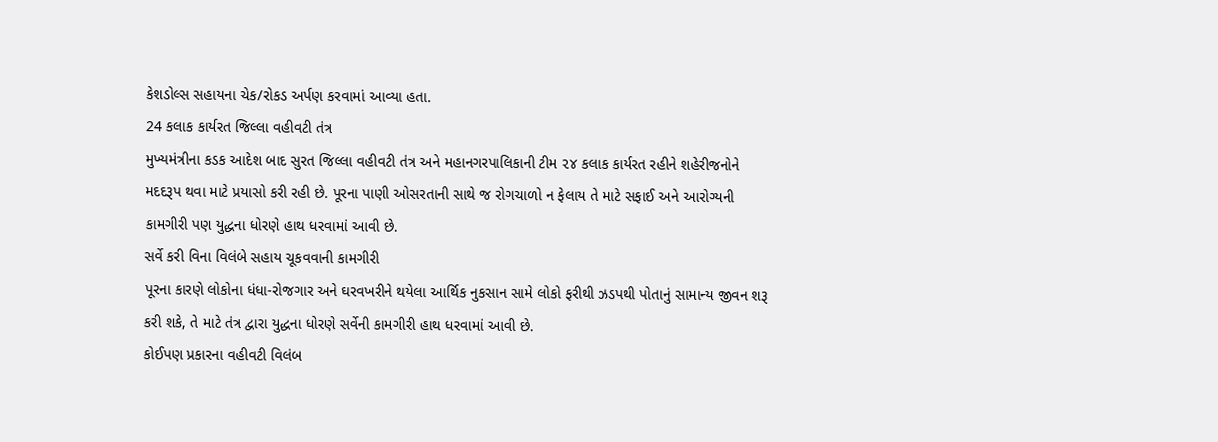કેશડોલ્સ સહાયના ચેક/રોકડ અર્પણ કરવામાં આવ્યા હતા.
24 કલાક કાર્યરત જિલ્લા વહીવટી તંત્ર
મુખ્યમંત્રીના કડક આદેશ બાદ સુરત જિલ્લા વહીવટી તંત્ર અને મહાનગરપાલિકાની ટીમ ૨૪ કલાક કાર્યરત રહીને શહેરીજનોને મદદરૂપ થવા માટે પ્રયાસો કરી રહી છે. પૂરના પાણી ઓસરતાની સાથે જ રોગચાળો ન ફેલાય તે માટે સફાઈ અને આરોગ્યની કામગીરી પણ યુદ્ધના ધોરણે હાથ ધરવામાં આવી છે.
સર્વે કરી વિના વિલંબે સહાય ચૂકવવાની કામગીરી
પૂરના કારણે લોકોના ધંધા-રોજગાર અને ઘરવખરીને થયેલા આર્થિક નુકસાન સામે લોકો ફરીથી ઝડપથી પોતાનું સામાન્ય જીવન શરૂ કરી શકે, તે માટે તંત્ર દ્વારા યુદ્ધના ધોરણે સર્વેની કામગીરી હાથ ધરવામાં આવી છે.
કોઈપણ પ્રકારના વહીવટી વિલંબ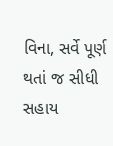વિના, સર્વે પૂર્ણ થતાં જ સીધી સહાય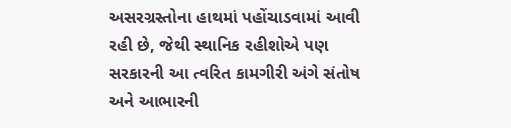અસરગ્રસ્તોના હાથમાં પહોંચાડવામાં આવી રહી છે, જેથી સ્થાનિક રહીશોએ પણ સરકારની આ ત્વરિત કામગીરી અંગે સંતોષ અને આભારની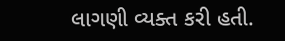લાગણી વ્યક્ત કરી હતી.